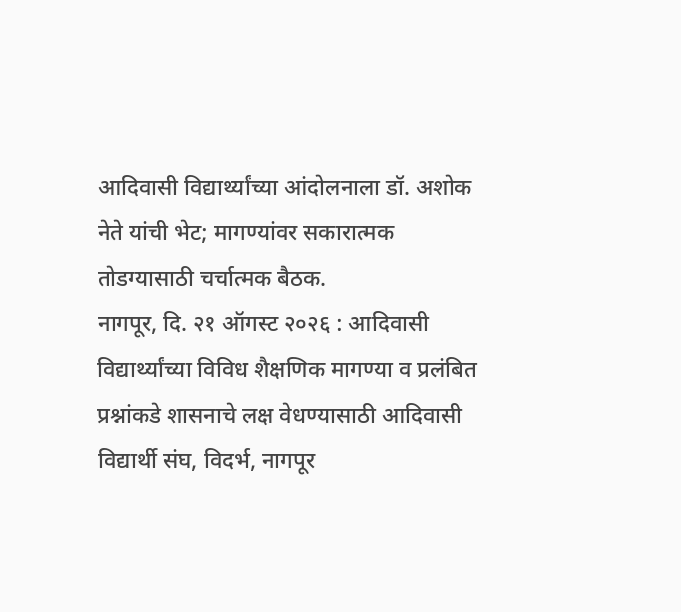आदिवासी विद्यार्थ्यांच्या आंदोलनाला डॉ. अशोक नेते यांची भेट; मागण्यांवर सकारात्मक तोडग्यासाठी चर्चात्मक बैठक.
नागपूर, दि. २१ ऑगस्ट २०२६ : आदिवासी विद्यार्थ्यांच्या विविध शैक्षणिक मागण्या व प्रलंबित प्रश्नांकडे शासनाचे लक्ष वेधण्यासाठी आदिवासी विद्यार्थी संघ, विदर्भ, नागपूर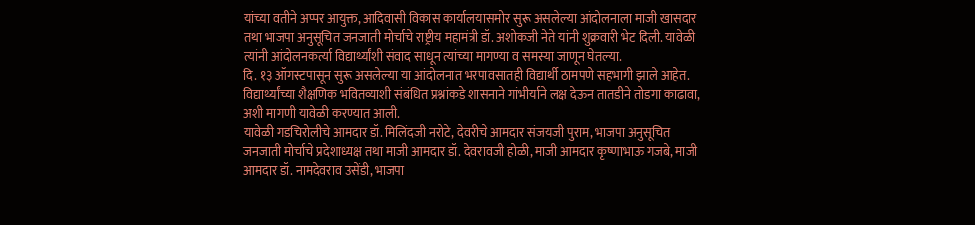यांच्या वतीने अप्पर आयुक्त, आदिवासी विकास कार्यालयासमोर सुरू असलेल्या आंदोलनाला माजी खासदार तथा भाजपा अनुसूचित जनजाती मोर्चाचे राष्ट्रीय महामंत्री डॉ. अशोकजी नेते यांनी शुक्रवारी भेट दिली. यावेळी त्यांनी आंदोलनकर्त्या विद्यार्थ्यांशी संवाद साधून त्यांच्या मागण्या व समस्या जाणून घेतल्या.
दि. १३ ऑगस्टपासून सुरू असलेल्या या आंदोलनात भरपावसातही विद्यार्थी ठामपणे सहभागी झाले आहेत. विद्यार्थ्यांच्या शैक्षणिक भवितव्याशी संबंधित प्रश्नांकडे शासनाने गांभीर्याने लक्ष देऊन तातडीने तोडगा काढावा, अशी मागणी यावेळी करण्यात आली.
यावेळी गडचिरोलीचे आमदार डॉ. मिलिंदजी नरोटे, देवरीचे आमदार संजयजी पुराम, भाजपा अनुसूचित जनजाती मोर्चाचे प्रदेशाध्यक्ष तथा माजी आमदार डॉ. देवरावजी होळी, माजी आमदार कृष्णाभाऊ गजबे, माजी आमदार डॉ. नामदेवराव उसेंडी, भाजपा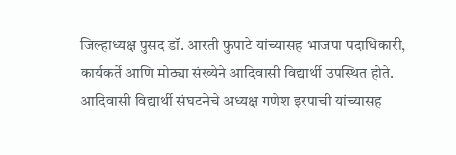जिल्हाध्यक्ष पुसद डॉ. आरती फुपाटे यांच्यासह भाजपा पदाधिकारी, कार्यकर्ते आणि मोठ्या संख्येने आदिवासी विद्यार्थी उपस्थित होते. आदिवासी विद्यार्थी संघटनेचे अध्यक्ष गणेश इरपाची यांच्यासह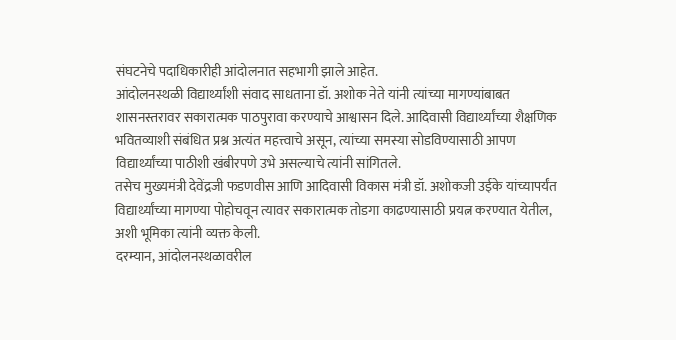संघटनेचे पदाधिकारीही आंदोलनात सहभागी झाले आहेत.
आंदोलनस्थळी विद्यार्थ्यांशी संवाद साधताना डॉ. अशोक नेते यांनी त्यांच्या मागण्यांबाबत शासनस्तरावर सकारात्मक पाठपुरावा करण्याचे आश्वासन दिले. आदिवासी विद्यार्थ्यांच्या शैक्षणिक भवितव्याशी संबंधित प्रश्न अत्यंत महत्त्वाचे असून, त्यांच्या समस्या सोडविण्यासाठी आपण विद्यार्थ्यांच्या पाठीशी खंबीरपणे उभे असल्याचे त्यांनी सांगितले.
तसेच मुख्यमंत्री देवेंद्रजी फडणवीस आणि आदिवासी विकास मंत्री डॉ. अशोकजी उईके यांच्यापर्यंत विद्यार्थ्यांच्या मागण्या पोहोचवून त्यावर सकारात्मक तोडगा काढण्यासाठी प्रयत्न करण्यात येतील, अशी भूमिका त्यांनी व्यक्त केली.
दरम्यान, आंदोलनस्थळावरील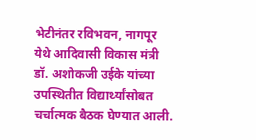भेटीनंतर रविभवन, नागपूर येथे आदिवासी विकास मंत्री डॉ. अशोकजी उईके यांच्या उपस्थितीत विद्यार्थ्यांसोबत चर्चात्मक बैठक घेण्यात आली.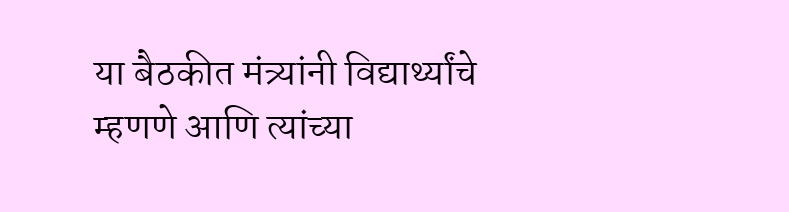या बैठकीत मंत्र्यांनी विद्यार्थ्यांचे म्हणणे आणि त्यांच्या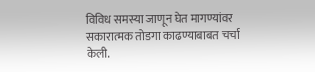विविध समस्या जाणून घेत मागण्यांवर सकारात्मक तोडगा काढण्याबाबत चर्चा केली.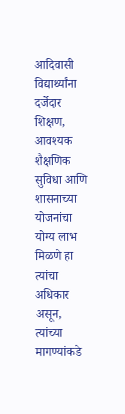आदिवासी विद्यार्थ्यांना दर्जेदार शिक्षण, आवश्यक शैक्षणिक सुविधा आणि शासनाच्या योजनांचा योग्य लाभ मिळणे हा त्यांचा अधिकार असून, त्यांच्या मागण्यांकडे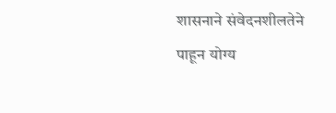शासनाने संवेदनशीलतेने पाहून योग्य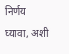निर्णय घ्यावा, अशी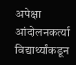अपेक्षा आंदोलनकर्त्या विद्यार्थ्यांकडून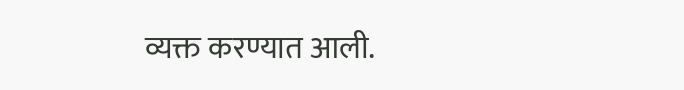व्यक्त करण्यात आली.